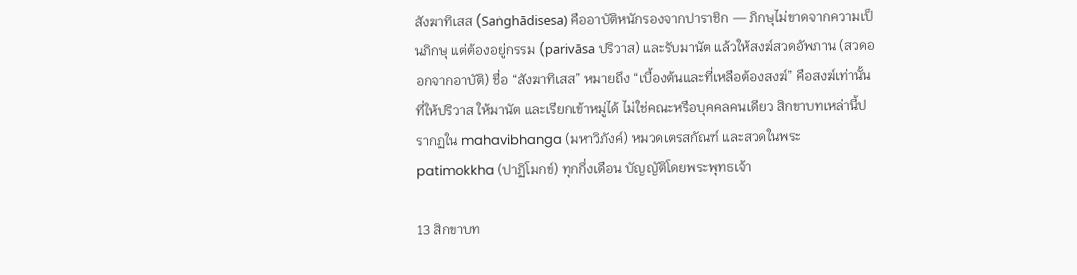สังฆาทิเสส (Saṅghādisesa) คืออาบัติหนักรองจากปาราชิก — ภิกษุไม่ขาดจากความเป็นภิกษุ แต่ต้องอยู่กรรม (parivāsa ปริวาส) และรับมานัต แล้วให้สงฆ์สวดอัพภาน (สวดออกจากอาบัติ) ชื่อ “สังฆาทิเสส” หมายถึง “เบื้องต้นและที่เหลือต้องสงฆ์” คือสงฆ์เท่านั้นที่ให้ปริวาส ให้มานัต และเรียกเข้าหมู่ได้ ไม่ใช่คณะหรือบุคคลคนเดียว สิกขาบทเหล่านี้ปรากฏใน mahavibhanga (มหาวิภังค์) หมวดเตรสกัณฑ์ และสวดในพระpatimokkha (ปาฏิโมกข์) ทุกกึ่งเดือน บัญญัติโดยพระพุทธเจ้า

13 สิกขาบท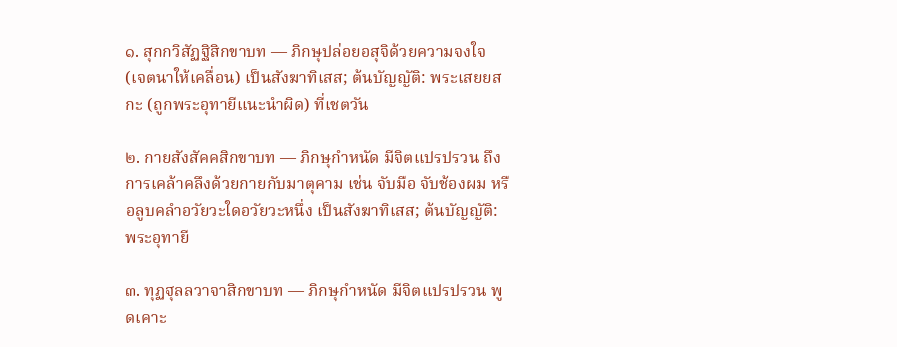๑. สุกกวิสัฏฐิสิกขาบท — ภิกษุปล่อยอสุจิด้วยความจงใจ (เจตนาให้เคลื่อน) เป็นสังฆาทิเสส; ต้นบัญญัติ: พระเสยยสกะ (ถูกพระอุทายีแนะนำผิด) ที่เชตวัน

๒. กายสังสัคคสิกขาบท — ภิกษุกำหนัด มีจิตแปรปรวน ถึงการเคล้าคลึงด้วยกายกับมาตุคาม เช่น จับมือ จับช้องผม หรือลูบคลำอวัยวะใดอวัยวะหนึ่ง เป็นสังฆาทิเสส; ต้นบัญญัติ: พระอุทายี

๓. ทุฏฐุลลวาจาสิกขาบท — ภิกษุกำหนัด มีจิตแปรปรวน พูดเคาะ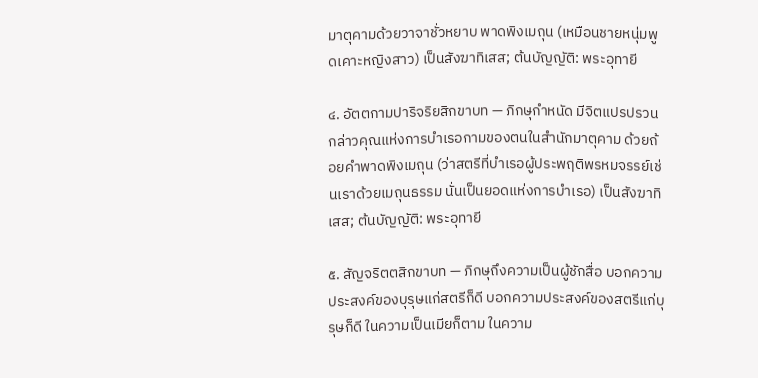มาตุคามด้วยวาจาชั่วหยาบ พาดพิงเมถุน (เหมือนชายหนุ่มพูดเคาะหญิงสาว) เป็นสังฆาทิเสส; ต้นบัญญัติ: พระอุทายี

๔. อัตตกามปาริจริยสิกขาบท — ภิกษุกำหนัด มีจิตแปรปรวน กล่าวคุณแห่งการบำเรอกามของตนในสำนักมาตุคาม ด้วยถ้อยคำพาดพิงเมถุน (ว่าสตรีที่บำเรอผู้ประพฤติพรหมจรรย์เช่นเราด้วยเมถุนธรรม นั่นเป็นยอดแห่งการบำเรอ) เป็นสังฆาทิเสส; ต้นบัญญัติ: พระอุทายี

๕. สัญจริตตสิกขาบท — ภิกษุถึงความเป็นผู้ชักสื่อ บอกความประสงค์ของบุรุษแก่สตรีก็ดี บอกความประสงค์ของสตรีแก่บุรุษก็ดี ในความเป็นเมียก็ตาม ในความ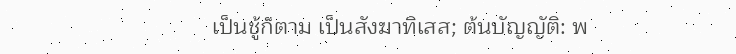เป็นชู้ก็ตาม เป็นสังฆาทิเสส; ต้นบัญญัติ: พ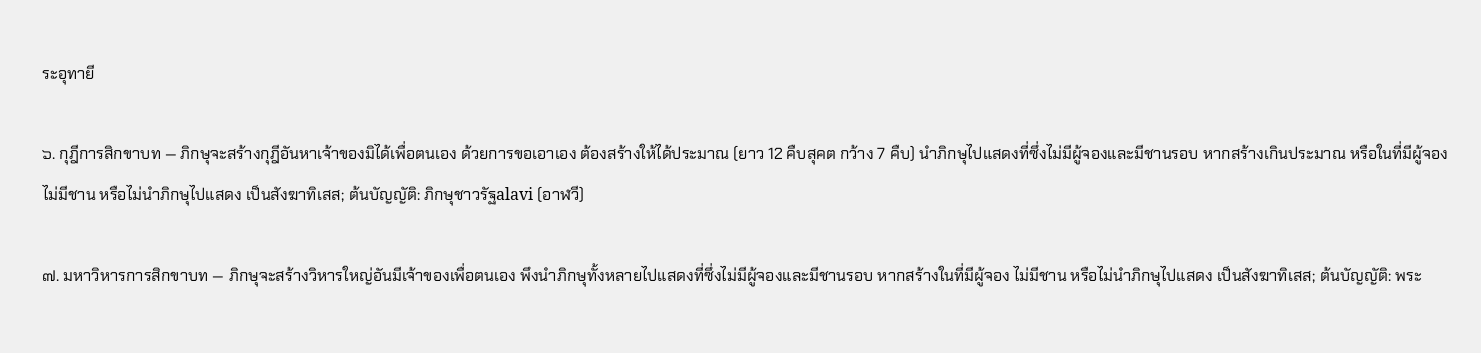ระอุทายี

๖. กุฎีการสิกขาบท — ภิกษุจะสร้างกุฎีอันหาเจ้าของมิได้เพื่อตนเอง ด้วยการขอเอาเอง ต้องสร้างให้ได้ประมาณ (ยาว 12 คืบสุคต กว้าง 7 คืบ) นำภิกษุไปแสดงที่ซึ่งไม่มีผู้จองและมีชานรอบ หากสร้างเกินประมาณ หรือในที่มีผู้จอง ไม่มีชาน หรือไม่นำภิกษุไปแสดง เป็นสังฆาทิเสส; ต้นบัญญัติ: ภิกษุชาวรัฐalavi (อาฬวี)

๗. มหาวิหารการสิกขาบท — ภิกษุจะสร้างวิหารใหญ่อันมีเจ้าของเพื่อตนเอง พึงนำภิกษุทั้งหลายไปแสดงที่ซึ่งไม่มีผู้จองและมีชานรอบ หากสร้างในที่มีผู้จอง ไม่มีชาน หรือไม่นำภิกษุไปแสดง เป็นสังฆาทิเสส; ต้นบัญญัติ: พระ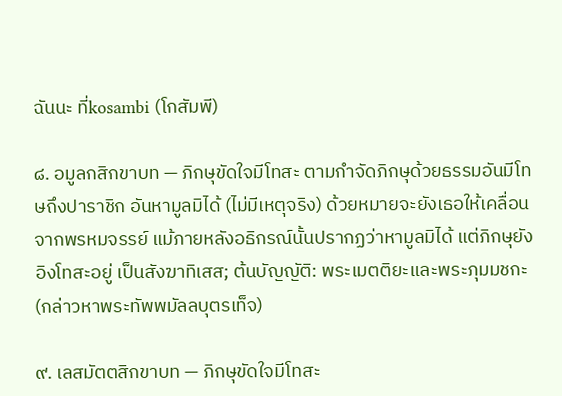ฉันนะ ที่kosambi (โกสัมพี)

๘. อมูลกสิกขาบท — ภิกษุขัดใจมีโทสะ ตามกำจัดภิกษุด้วยธรรมอันมีโทษถึงปาราชิก อันหามูลมิได้ (ไม่มีเหตุจริง) ด้วยหมายจะยังเธอให้เคลื่อนจากพรหมจรรย์ แม้ภายหลังอธิกรณ์นั้นปรากฏว่าหามูลมิได้ แต่ภิกษุยังอิงโทสะอยู่ เป็นสังฆาทิเสส; ต้นบัญญัติ: พระเมตติยะและพระภุมมชกะ (กล่าวหาพระทัพพมัลลบุตรเท็จ)

๙. เลสมัตตสิกขาบท — ภิกษุขัดใจมีโทสะ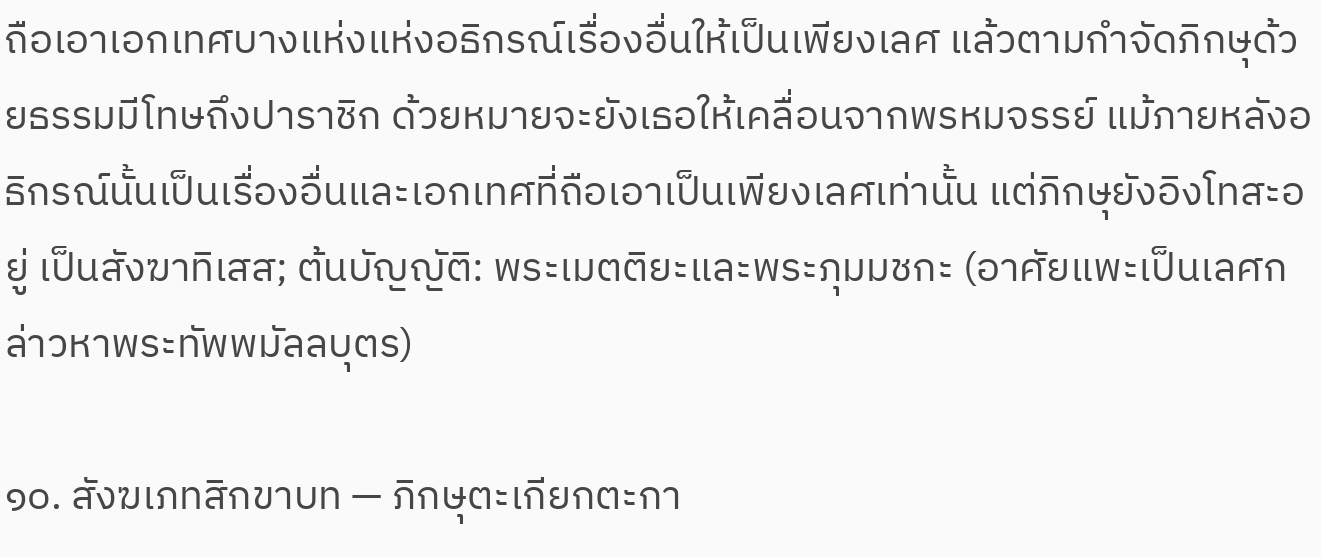ถือเอาเอกเทศบางแห่งแห่งอธิกรณ์เรื่องอื่นให้เป็นเพียงเลศ แล้วตามกำจัดภิกษุด้วยธรรมมีโทษถึงปาราชิก ด้วยหมายจะยังเธอให้เคลื่อนจากพรหมจรรย์ แม้ภายหลังอธิกรณ์นั้นเป็นเรื่องอื่นและเอกเทศที่ถือเอาเป็นเพียงเลศเท่านั้น แต่ภิกษุยังอิงโทสะอยู่ เป็นสังฆาทิเสส; ต้นบัญญัติ: พระเมตติยะและพระภุมมชกะ (อาศัยแพะเป็นเลศกล่าวหาพระทัพพมัลลบุตร)

๑๐. สังฆเภทสิกขาบท — ภิกษุตะเกียกตะกา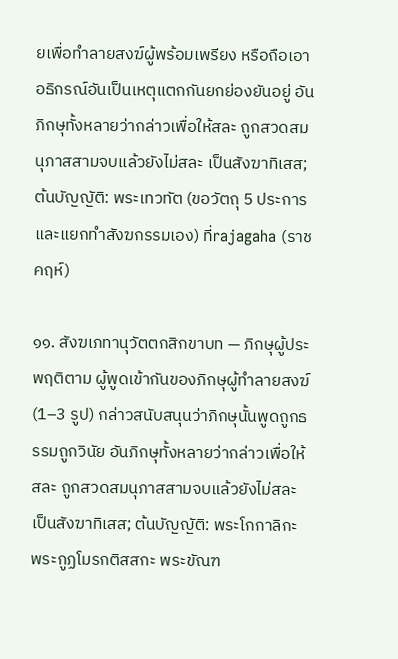ยเพื่อทำลายสงฆ์ผู้พร้อมเพรียง หรือถือเอาอธิกรณ์อันเป็นเหตุแตกกันยกย่องยันอยู่ อันภิกษุทั้งหลายว่ากล่าวเพื่อให้สละ ถูกสวดสมนุภาสสามจบแล้วยังไม่สละ เป็นสังฆาทิเสส; ต้นบัญญัติ: พระเทวทัต (ขอวัตถุ 5 ประการและแยกทำสังฆกรรมเอง) ที่rajagaha (ราชคฤห์)

๑๑. สังฆเภทานุวัตตกสิกขาบท — ภิกษุผู้ประพฤติตาม ผู้พูดเข้ากันของภิกษุผู้ทำลายสงฆ์ (1–3 รูป) กล่าวสนับสนุนว่าภิกษุนั้นพูดถูกธรรมถูกวินัย อันภิกษุทั้งหลายว่ากล่าวเพื่อให้สละ ถูกสวดสมนุภาสสามจบแล้วยังไม่สละ เป็นสังฆาทิเสส; ต้นบัญญัติ: พระโกกาลิกะ พระกูฏโมรกติสสกะ พระขัณฑ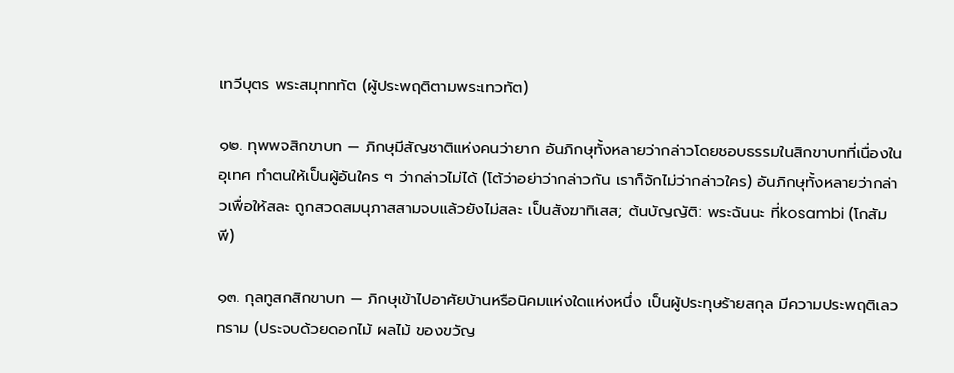เทวีบุตร พระสมุทททัต (ผู้ประพฤติตามพระเทวทัต)

๑๒. ทุพพจสิกขาบท — ภิกษุมีสัญชาติแห่งคนว่ายาก อันภิกษุทั้งหลายว่ากล่าวโดยชอบธรรมในสิกขาบทที่เนื่องในอุเทศ ทำตนให้เป็นผู้อันใคร ๆ ว่ากล่าวไม่ได้ (โต้ว่าอย่าว่ากล่าวกัน เราก็จักไม่ว่ากล่าวใคร) อันภิกษุทั้งหลายว่ากล่าวเพื่อให้สละ ถูกสวดสมนุภาสสามจบแล้วยังไม่สละ เป็นสังฆาทิเสส; ต้นบัญญัติ: พระฉันนะ ที่kosambi (โกสัมพี)

๑๓. กุลทูสกสิกขาบท — ภิกษุเข้าไปอาศัยบ้านหรือนิคมแห่งใดแห่งหนึ่ง เป็นผู้ประทุษร้ายสกุล มีความประพฤติเลวทราม (ประจบด้วยดอกไม้ ผลไม้ ของขวัญ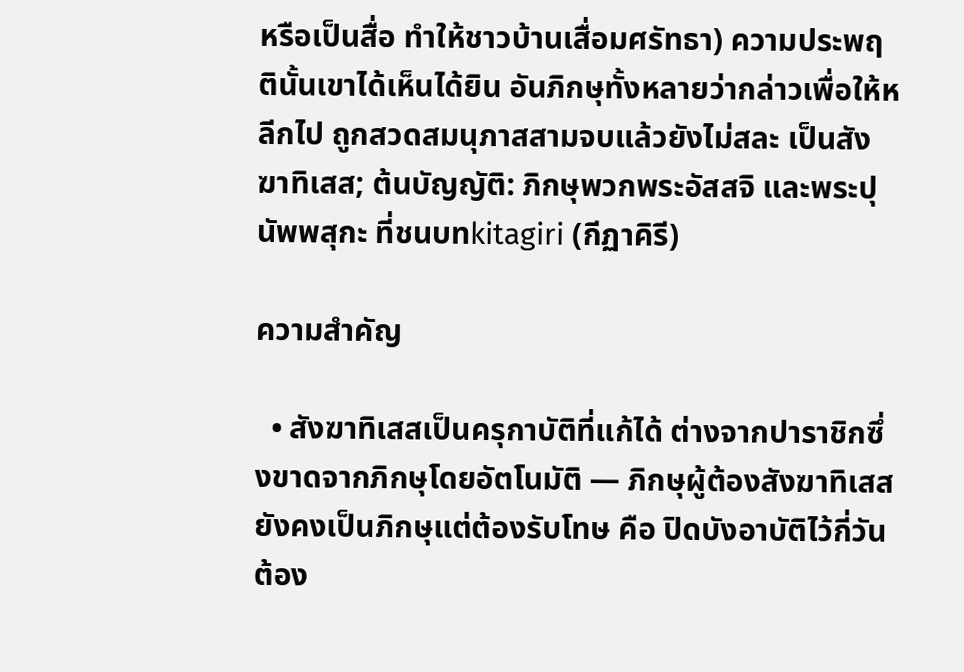หรือเป็นสื่อ ทำให้ชาวบ้านเสื่อมศรัทธา) ความประพฤตินั้นเขาได้เห็นได้ยิน อันภิกษุทั้งหลายว่ากล่าวเพื่อให้หลีกไป ถูกสวดสมนุภาสสามจบแล้วยังไม่สละ เป็นสังฆาทิเสส; ต้นบัญญัติ: ภิกษุพวกพระอัสสจิ และพระปุนัพพสุกะ ที่ชนบทkitagiri (กีฏาคิรี)

ความสำคัญ

  • สังฆาทิเสสเป็นครุกาบัติที่แก้ได้ ต่างจากปาราชิกซึ่งขาดจากภิกษุโดยอัตโนมัติ — ภิกษุผู้ต้องสังฆาทิเสสยังคงเป็นภิกษุแต่ต้องรับโทษ คือ ปิดบังอาบัติไว้กี่วันต้อง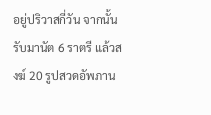อยู่ปริวาสกี่วัน จากนั้นรับมานัต 6 ราตรี แล้วสงฆ์ 20 รูปสวดอัพภาน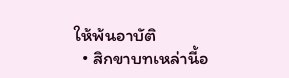ให้พ้นอาบัติ
  • สิกขาบทเหล่านี้อ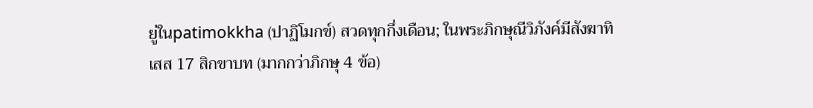ยู่ในpatimokkha (ปาฏิโมกข์) สวดทุกกึ่งเดือน; ในพระภิกษุณีวิภังค์มีสังฆาทิเสส 17 สิกขาบท (มากกว่าภิกษุ 4 ข้อ)